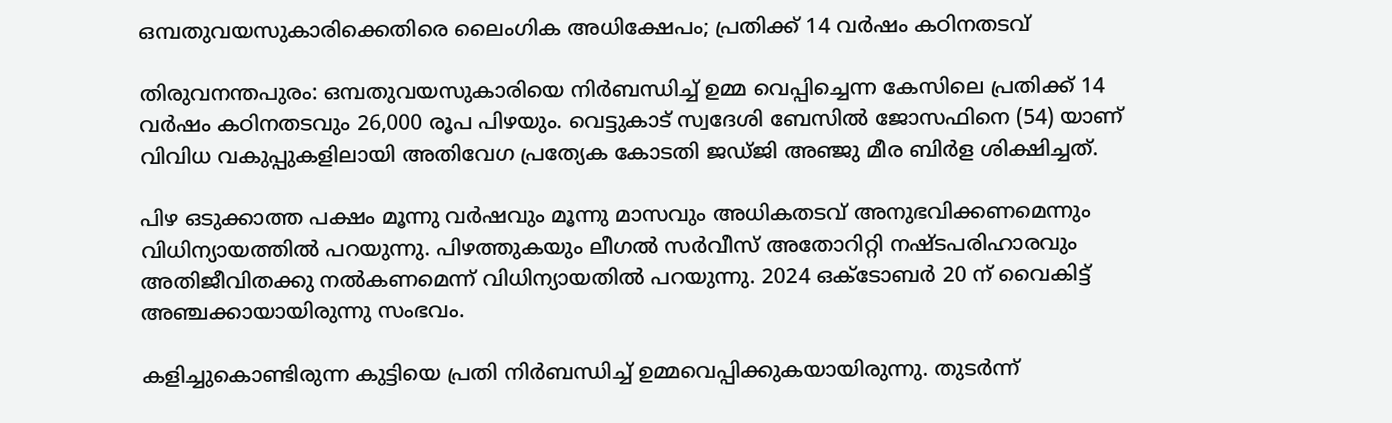ഒമ്പതുവയസുകാരിക്കെതിരെ ലൈംഗിക അധിക്ഷേപം; പ്രതിക്ക് 14 വർഷം കഠിനതടവ്

തിരുവനന്തപുരം: ഒമ്പതുവയസുകാരിയെ നിർബന്ധിച്ച് ഉമ്മ വെപ്പിച്ചെന്ന കേസിലെ പ്രതിക്ക് 14 വർഷം കഠിനതടവും 26,000 രൂപ പിഴയും. വെട്ടുകാട് സ്വദേശി ബേസിൽ ജോസഫിനെ (54) യാണ് വിവിധ വകുപ്പുകളിലായി അതിവേഗ പ്രത്യേക കോടതി ജഡ്ജി അഞ്ജു മീര ബിർള ശിക്ഷിച്ചത്.

പിഴ ഒടുക്കാത്ത പക്ഷം മൂന്നു വർഷവും മൂന്നു മാസവും അധികതടവ് അനുഭവിക്കണമെന്നും വിധിന്യായത്തിൽ പറയുന്നു. പിഴത്തുകയും ലീഗൽ സർവീസ് അതോറിറ്റി നഷ്ടപരിഹാരവും അതിജീവിതക്കു നൽകണമെന്ന് വിധിന്യായതിൽ പറയുന്നു. 2024 ഒക്ടോബർ 20 ന് വൈകിട്ട് അഞ്ചക്കായായിരുന്നു സംഭവം.

കളിച്ചുകൊണ്ടിരുന്ന കുട്ടിയെ പ്രതി നിർബന്ധിച്ച് ഉമ്മവെപ്പിക്കുകയായിരുന്നു. തുടർന്ന്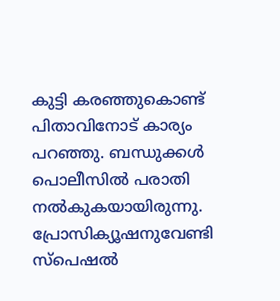കുട്ടി കരഞ്ഞുകൊണ്ട് പിതാവിനോട് കാര്യം പറഞ്ഞു. ബന്ധുക്കൾ പൊലീസിൽ പരാതി നൽകുകയായിരുന്നു. പ്രോസിക്യൂഷനുവേണ്ടി സ്പെഷൽ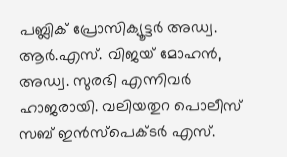പബ്ലിക് പ്രോസിക്യൂട്ടർ അഡ്വ. ആർ.എസ്. വിജയ് മോഹൻ, അഡ്വ. സുരഭി എന്നിവർ ഹാജരായി. വലിയതുറ പൊലീസ് സബ് ഇൻസ്‌പെക്ടർ എസ്.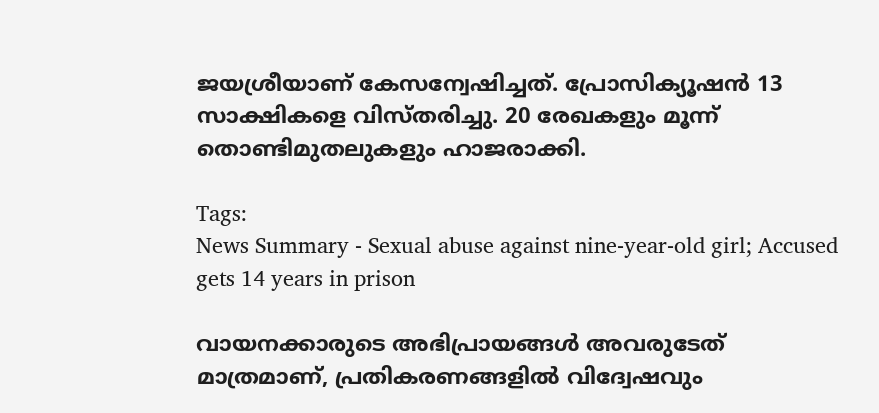ജയശ്രീയാണ് കേസന്വേഷിച്ചത്. പ്രോസിക്യൂഷൻ 13 സാക്ഷികളെ വിസ്തരിച്ചു. 20 രേഖകളും മൂന്ന് തൊണ്ടിമുതലുകളും ഹാജരാക്കി.

Tags:
News Summary - Sexual abuse against nine-year-old girl; Accused gets 14 years in prison

വായനക്കാരുടെ അഭിപ്രായങ്ങള്‍ അവരുടേത് മാത്രമാണ്, പ്രതികരണങ്ങളിൽ വിദ്വേഷവും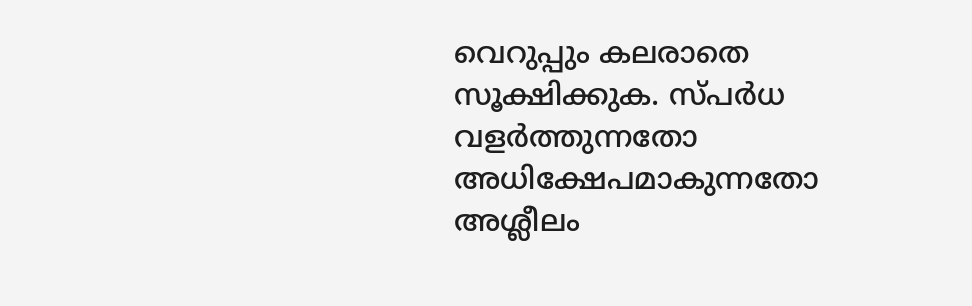വെറുപ്പും കലരാതെ സൂക്ഷിക്കുക. സ്പർധ വളർത്തുന്നതോ അധിക്ഷേപമാകുന്നതോ അശ്ലീലം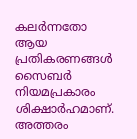കലർന്നതോ ആയ പ്രതികരണങ്ങൾ സൈബർ നിയമപ്രകാരം ശിക്ഷാർഹമാണ്. അത്തരം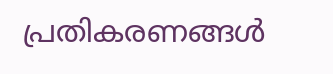പ്രതികരണങ്ങൾ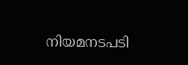നിയമനടപടി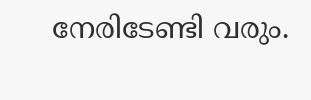നേരിടേണ്ടി വരും.